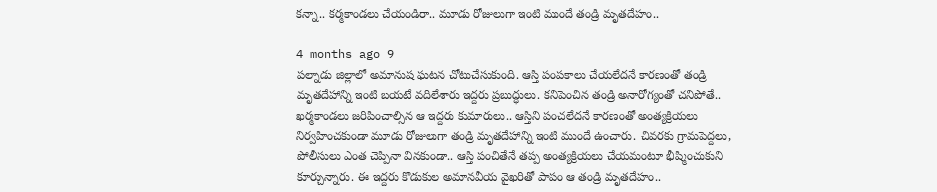కన్నా.. కర్మకాండలు చేయండిరా.. మూడు రోజులుగా ఇంటి ముందే తండ్రి మృతదేహం..

4 months ago 9
పల్నాడు జిల్లాలో అమానుష ఘటన చోటుచేసుకుంది. ఆస్తి పంపకాలు చేయలేదనే కారణంతో తండ్రి మృతదేహాన్ని ఇంటి బయటే వదిలేశారు ఇద్దరు ప్రబుద్ధులు. కనిపెంచిన తండ్రి అనారోగ్యంతో చనిపోతే.. ఖర్మకాండలు జరిపించాల్సిన ఆ ఇద్దరు కుమారులు.. ఆస్తిని పంచలేదనే కారణంతో అంత్యక్రియలు నిర్వహించకుండా మూడు రోజులుగా తండ్రి మృతదేహాన్ని ఇంటి ముందే ఉంచారు. చివరకు గ్రామపెద్దలు, పోలీసులు ఎంత చెప్పినా వినకుండా.. ఆస్తి పంచితేనే తప్ప అంత్యక్రియలు చేయమంటూ భీష్మించుకుని కూర్చున్నారు. ఈ ఇద్దరు కొడుకుల అమానవీయ వైఖరితో పాపం ఆ తండ్రి మృతదేహం..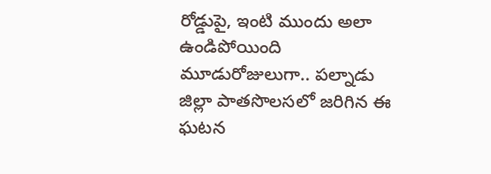రోడ్డుపై, ఇంటి ముందు అలా ఉండిపోయింది మూడురోజులుగా.. పల్నాడు జిల్లా పాతసొలసలో జరిగిన ఈ ఘటన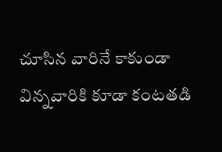చూసిన వారినే కాకుండా విన్నవారికి కూడా కంటతడి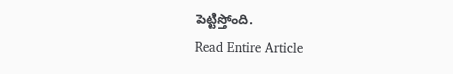పెట్టిస్తోంది.
Read Entire Article